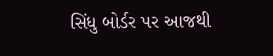સિંધુ બોર્ડર પર આજથી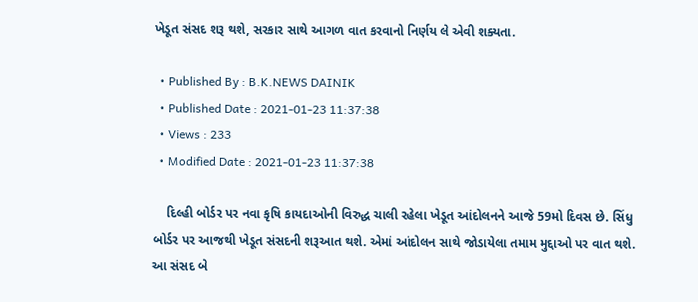ખેડૂત સંસદ શરૂ થશે, સરકાર સાથે આગળ વાત કરવાનો નિર્ણય લે એવી શક્યતા.

  • Published By : B.K.NEWS DAINIK
  • Published Date : 2021-01-23 11:37:38
  • Views : 233
  • Modified Date : 2021-01-23 11:37:38

    દિલ્હી બોર્ડર પર નવા કૃષિ કાયદાઓની વિરુદ્ધ ચાલી રહેલા ખેડૂત આંદોલનને આજે 59મો દિવસ છે. સિંધુ બોર્ડર પર આજથી ખેડૂત સંસદની શરૂઆત થશે. એમાં આંદોલન સાથે જોડાયેલા તમામ મુદ્દાઓ પર વાત થશે. આ સંસદ બે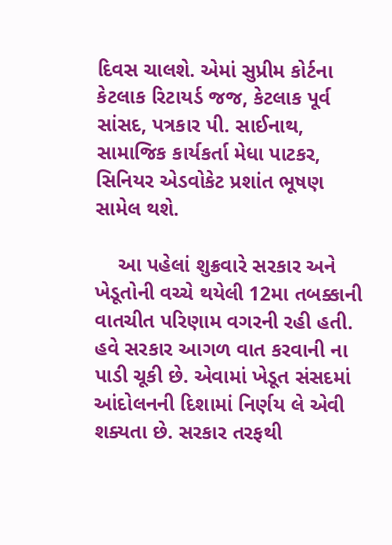દિવસ ચાલશે. એમાં સુપ્રીમ કોર્ટના કેટલાક રિટાયર્ડ જજ, કેટલાક પૂર્વ સાંસદ, પત્રકાર પી. સાઈનાથ, સામાજિક કાર્યકર્તા મેધા પાટકર, સિનિયર એડવોકેટ પ્રશાંત ભૂષણ સામેલ થશે.

    આ પહેલાં શુક્રવારે સરકાર અને ખેડૂતોની વચ્ચે થયેલી 12મા તબક્કાની વાતચીત પરિણામ વગરની રહી હતી. હવે સરકાર આગળ વાત કરવાની ના પાડી ચૂકી છે. એવામાં ખેડૂત સંસદમાં આંદોલનની દિશામાં નિર્ણય લે એવી શક્યતા છે. સરકાર તરફથી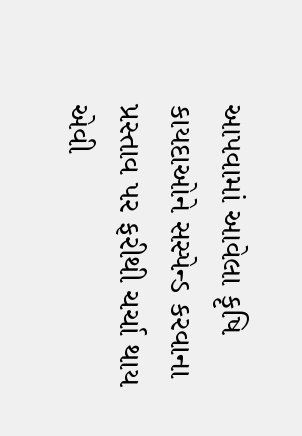આપવામાં આવેલા કૃષિ કાયદાઓને સસ્પેન્ડ કરવાના પ્રસ્તાવ પર ફરીથી ચર્ચા થાય એવી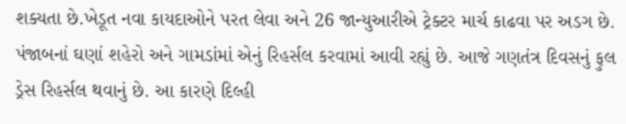શક્યતા છે.ખેડૂત નવા કાયદાઓને પરત લેવા અને 26 જાન્યુઆરીએ ટ્રેક્ટર માર્ચ કાઢવા પર અડગ છે. પંજાબનાં ઘણાં શહેરો અને ગામડાંમાં એનું રિહર્સલ કરવામાં આવી રહ્યું છે. આજે ગણતંત્ર દિવસનું ફુલ ડ્રેસ રિહર્સલ થવાનું છે. આ કારણે દિલ્હી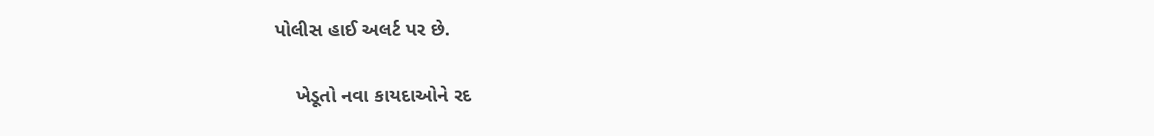પોલીસ હાઈ અલર્ટ પર છે.

    ખેડૂતો નવા કાયદાઓને રદ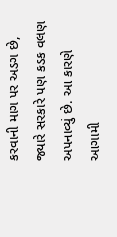કરવાની માગ પર અડગ છે, જ્યારે સરકારે પણ કડક વલણ અપનાવ્યું છે. આ કારણે આગામી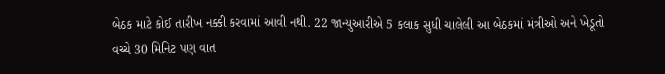બેઠક માટે કોઈ તારીખ નક્કી કરવામાં આવી નથી. 22 જાન્યુઆરીએ 5 કલાક સુધી ચાલેલી આ બેઠકમાં મંત્રીઓ અને ખેડૂતો વચ્ચે 30 મિનિટ પણ વાત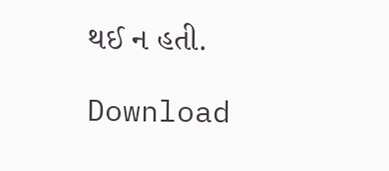થઈ ન હતી.

Download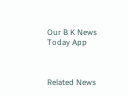Our B K News Today App



Related News